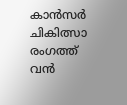കാൻസർ ചികിത്സാ രംഗത്ത് വൻ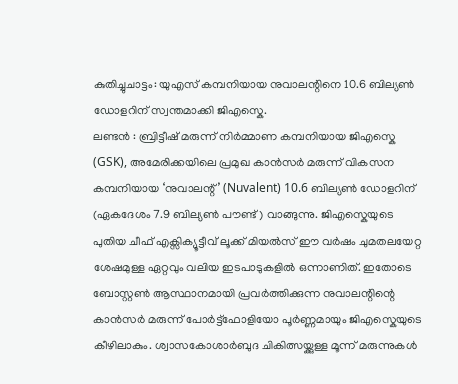കുതിച്ചുചാട്ടം: യുഎസ് കമ്പനിയായ നുവാലന്റിനെ 10.6 ബില്യൺ ഡോളറിന് സ്വന്തമാക്കി ജിഎസ്കെ.
ലണ്ടൻ : ബ്രിട്ടീഷ് മരുന്ന് നിർമ്മാണ കമ്പനിയായ ജിഎസ്കെ (GSK), അമേരിക്കയിലെ പ്രമുഖ കാൻസർ മരുന്ന് വികസന കമ്പനിയായ ‘നുവാലന്റ്’ (Nuvalent) 10.6 ബില്യൺ ഡോളറിന് (ഏകദേശം 7.9 ബില്യൺ പൗണ്ട്) വാങ്ങുന്നു. ജിഎസ്കെയുടെ പുതിയ ചീഫ് എക്സിക്യൂട്ടീവ് ലൂക്ക് മിയൽസ് ഈ വർഷം ചുമതലയേറ്റ ശേഷമുള്ള ഏറ്റവും വലിയ ഇടപാടുകളിൽ ഒന്നാണിത്. ഇതോടെ ബോസ്റ്റൺ ആസ്ഥാനമായി പ്രവർത്തിക്കുന്ന നുവാലന്റിന്റെ കാൻസർ മരുന്ന് പോർട്ട്ഫോളിയോ പൂർണ്ണമായും ജിഎസ്കെയുടെ കീഴിലാകും. ശ്വാസകോശാർബുദ ചികിത്സയ്ക്കുള്ള മൂന്ന് മരുന്നുകൾ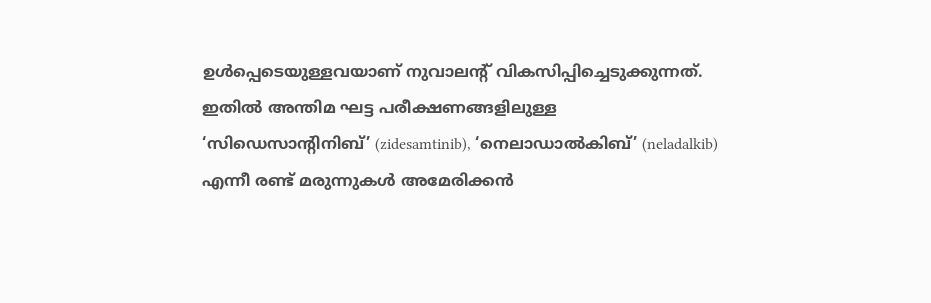ഉൾപ്പെടെയുള്ളവയാണ് നുവാലന്റ് വികസിപ്പിച്ചെടുക്കുന്നത്.
ഇതിൽ അന്തിമ ഘട്ട പരീക്ഷണങ്ങളിലുള്ള ‘സിഡെസാന്റിനിബ്’ (zidesamtinib), ‘നെലാഡാൽകിബ്’ (neladalkib) എന്നീ രണ്ട് മരുന്നുകൾ അമേരിക്കൻ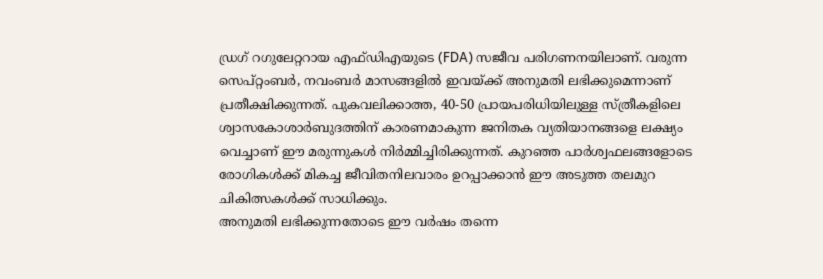ഡ്രഗ് റഗുലേറ്ററായ എഫ്ഡിഎയുടെ (FDA) സജീവ പരിഗണനയിലാണ്. വരുന്ന സെപ്റ്റംബർ, നവംബർ മാസങ്ങളിൽ ഇവയ്ക്ക് അനുമതി ലഭിക്കുമെന്നാണ് പ്രതീക്ഷിക്കുന്നത്. പുകവലിക്കാത്ത, 40-50 പ്രായപരിധിയിലുള്ള സ്ത്രീകളിലെ ശ്വാസകോശാർബുദത്തിന് കാരണമാകുന്ന ജനിതക വ്യതിയാനങ്ങളെ ലക്ഷ്യം വെച്ചാണ് ഈ മരുന്നുകൾ നിർമ്മിച്ചിരിക്കുന്നത്. കുറഞ്ഞ പാർശ്വഫലങ്ങളോടെ രോഗികൾക്ക് മികച്ച ജീവിതനിലവാരം ഉറപ്പാക്കാൻ ഈ അടുത്ത തലമുറ ചികിത്സകൾക്ക് സാധിക്കും.
അനുമതി ലഭിക്കുന്നതോടെ ഈ വർഷം തന്നെ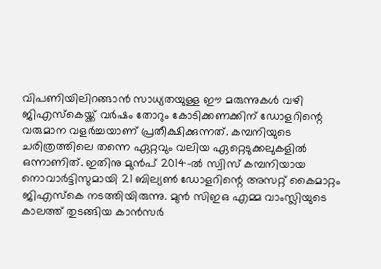വിപണിയിലിറങ്ങാൻ സാധ്യതയുള്ള ഈ മരുന്നുകൾ വഴി ജിഎസ്കെയ്ക്ക് വർഷം തോറും കോടിക്കണക്കിന് ഡോളറിന്റെ വരുമാന വളർച്ചയാണ് പ്രതീക്ഷിക്കുന്നത്. കമ്പനിയുടെ ചരിത്രത്തിലെ തന്നെ ഏറ്റവും വലിയ ഏറ്റെടുക്കലുകളിൽ ഒന്നാണിത്. ഇതിനു മുൻപ് 2014-ൽ സ്വിസ് കമ്പനിയായ നൊവാർട്ടിസുമായി 21 ബില്യൺ ഡോളറിന്റെ അസറ്റ് കൈമാറ്റം ജിഎസ്കെ നടത്തിയിരുന്നു. മുൻ സിഇഒ എമ്മ വാംസ്ലിയുടെ കാലത്ത് തുടങ്ങിയ കാൻസർ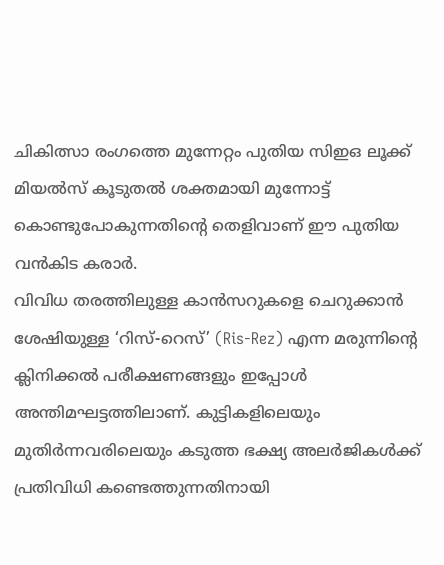ചികിത്സാ രംഗത്തെ മുന്നേറ്റം പുതിയ സിഇഒ ലൂക്ക് മിയൽസ് കൂടുതൽ ശക്തമായി മുന്നോട്ട് കൊണ്ടുപോകുന്നതിന്റെ തെളിവാണ് ഈ പുതിയ വൻകിട കരാർ.
വിവിധ തരത്തിലുള്ള കാൻസറുകളെ ചെറുക്കാൻ ശേഷിയുള്ള ‘റിസ്-റെസ്’ (Ris-Rez) എന്ന മരുന്നിന്റെ ക്ലിനിക്കൽ പരീക്ഷണങ്ങളും ഇപ്പോൾ അന്തിമഘട്ടത്തിലാണ്. കുട്ടികളിലെയും മുതിർന്നവരിലെയും കടുത്ത ഭക്ഷ്യ അലർജികൾക്ക് പ്രതിവിധി കണ്ടെത്തുന്നതിനായി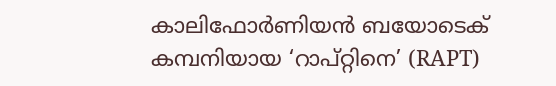കാലിഫോർണിയൻ ബയോടെക് കമ്പനിയായ ‘റാപ്റ്റിനെ’ (RAPT)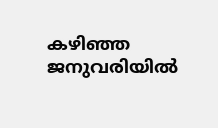കഴിഞ്ഞ ജനുവരിയിൽ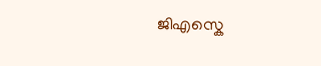ജിഎസ്കെ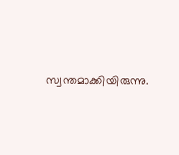സ്വന്തമാക്കിയിരുന്നു.